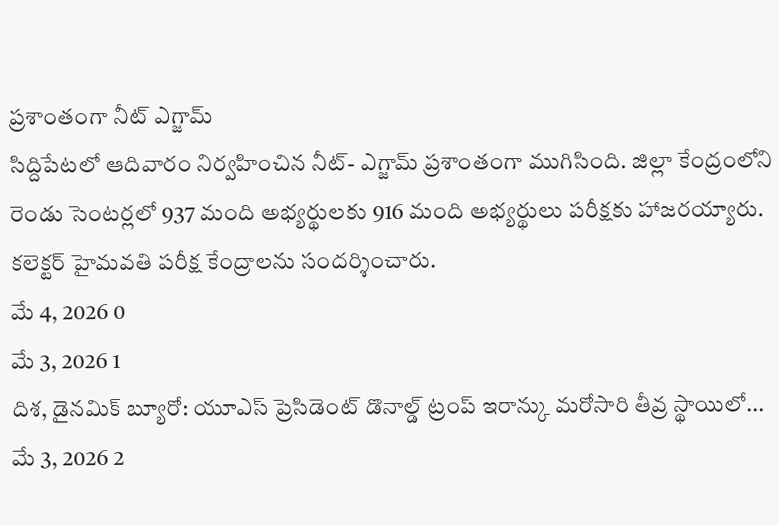ప్రశాంతంగా నీట్ ఎగ్జామ్
సిద్దిపేటలో ఆదివారం నిర్వహించిన నీట్- ఎగ్జామ్ ప్రశాంతంగా ముగిసింది. జిల్లా కేంద్రంలోని రెండు సెంటర్లలో 937 మంది అభ్యర్థులకు 916 మంది అభ్యర్థులు పరీక్షకు హాజరయ్యారు. కలెక్టర్ హైమవతి పరీక్ష కేంద్రాలను సందర్శించారు.
మే 4, 2026 0
మే 3, 2026 1
దిశ, డైనమిక్ బ్యూరో: యూఎస్ ప్రెసిడెంట్ డొనాల్డ్ ట్రంప్ ఇరాన్కు మరోసారి తీవ్ర స్థాయిలో...
మే 3, 2026 2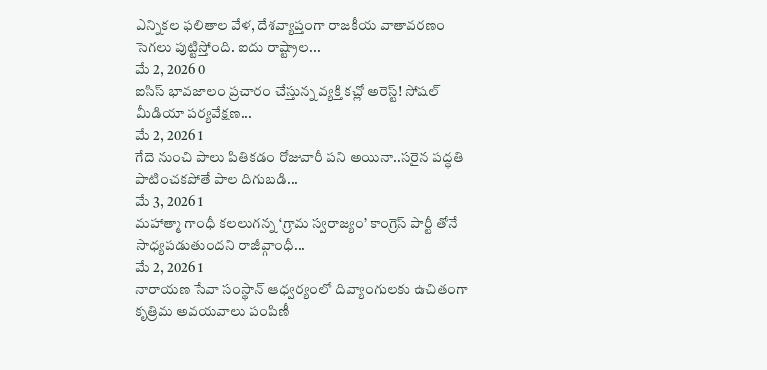ఎన్నికల ఫలితాల వేళ, దేశవ్యాప్తంగా రాజకీయ వాతావరణం సెగలు పుట్టిస్తోంది. ఐదు రాష్ట్రాల...
మే 2, 2026 0
ఐసిస్ భావజాలం ప్రచారం చేస్తున్న వ్యక్తి కచ్లో అరెస్ట్! సోషల్ మీడియా పర్యవేక్షణ...
మే 2, 2026 1
గేదె నుంచి పాలు పితికడం రోజువారీ పని అయినా..సరైన పద్ధతి పాటించకపోతే పాల దిగుబడి...
మే 3, 2026 1
మహాత్మా గాంధీ కలలుగన్న ‘గ్రామ స్వరాజ్యం’ కాంగ్రెస్ పార్టీ తోనే సాధ్యపడుతుందని రాజీవ్గాంధీ...
మే 2, 2026 1
నారాయణ సేవా సంస్థాన్ ఆధ్వర్యంలో దివ్యాంగులకు ఉచితంగా కృత్రిమ అవయవాలు పంపిణీ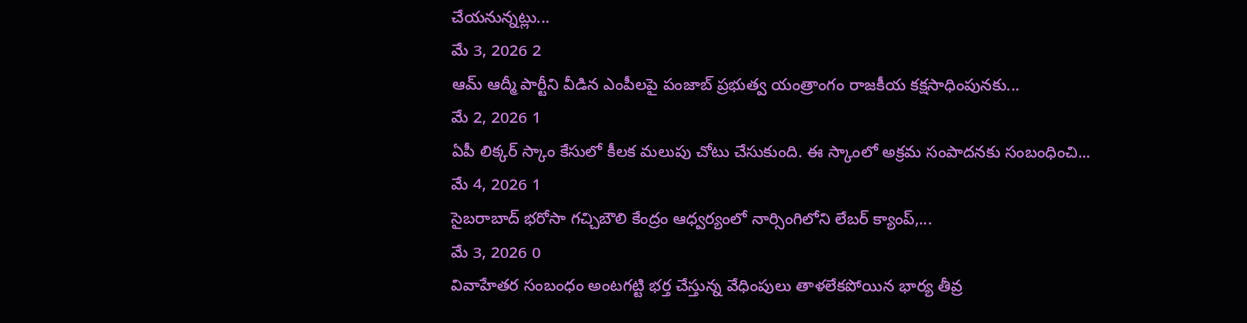చేయనున్నట్లు...
మే 3, 2026 2
ఆమ్ ఆద్మీ పార్టీని వీడిన ఎంపీలపై పంజాబ్ ప్రభుత్వ యంత్రాంగం రాజకీయ కక్షసాధింపునకు...
మే 2, 2026 1
ఏపీ లిక్కర్ స్కాం కేసులో కీలక మలుపు చోటు చేసుకుంది. ఈ స్కాంలో అక్రమ సంపాదనకు సంబంధించి...
మే 4, 2026 1
సైబరాబాద్ భరోసా గచ్చిబౌలి కేంద్రం ఆధ్వర్యంలో నార్సింగిలోని లేబర్ క్యాంప్,...
మే 3, 2026 0
వివాహేతర సంబంధం అంటగట్టి భర్త చేస్తున్న వేధింపులు తాళలేకపోయిన భార్య తీవ్ర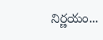నిర్ణయం...